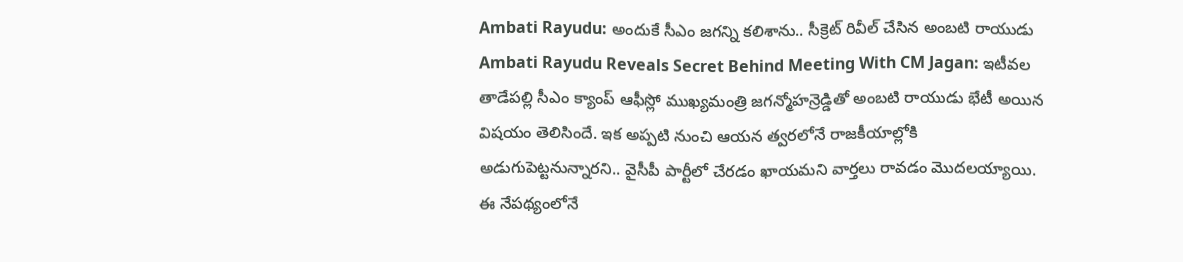Ambati Rayudu: అందుకే సీఎం జగన్ని కలిశాను.. సీక్రెట్ రివీల్ చేసిన అంబటి రాయుడు
Ambati Rayudu Reveals Secret Behind Meeting With CM Jagan: ఇటీవల తాడేపల్లి సీఎం క్యాంప్ ఆఫీస్లో ముఖ్యమంత్రి జగన్మోహన్రెడ్డితో అంబటి రాయుడు భేటీ అయిన విషయం తెలిసిందే. ఇక అప్పటి నుంచి ఆయన త్వరలోనే రాజకీయాల్లోకి అడుగుపెట్టనున్నారని.. వైసీపీ పార్టీలో చేరడం ఖాయమని వార్తలు రావడం మొదలయ్యాయి. ఈ నేపథ్యంలోనే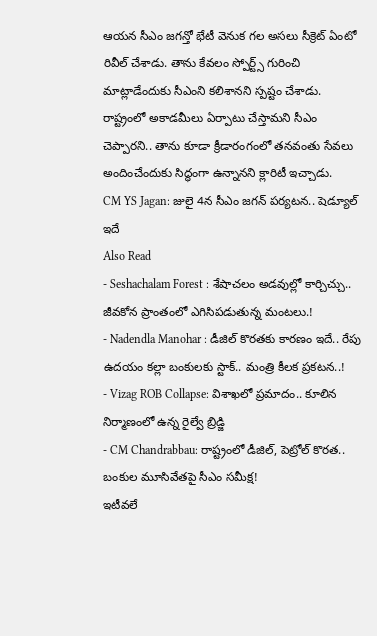ఆయన సీఎం జగన్తో భేటీ వెనుక గల అసలు సీక్రెట్ ఏంటో రివీల్ చేశాడు. తాను కేవలం స్పోర్ట్స్ గురించి మాట్లాడేందుకు సీఎంని కలిశానని స్పష్టం చేశాడు. రాష్ట్రంలో అకాడమీలు ఏర్పాటు చేస్తామని సీఎం చెప్పారని.. తాను కూడా క్రీడారంగంలో తనవంతు సేవలు అందించేందుకు సిద్ధంగా ఉన్నానని క్లారిటీ ఇచ్చాడు.
CM YS Jagan: జులై 4న సీఎం జగన్ పర్యటన.. షెడ్యూల్ ఇదే
Also Read
- Seshachalam Forest : శేషాచలం అడవుల్లో కార్చిచ్చు.. జీవకోన ప్రాంతంలో ఎగిసిపడుతున్న మంటలు.!
- Nadendla Manohar : డీజిల్ కొరతకు కారణం ఇదే.. రేపు ఉదయం కల్లా బంకులకు స్టాక్.. మంత్రి కీలక ప్రకటన..!
- Vizag ROB Collapse: విశాఖలో ప్రమాదం.. కూలిన నిర్మాణంలో ఉన్న రైల్వే బ్రిడ్జి
- CM Chandrabbau: రాష్ట్రంలో డీజిల్, పెట్రోల్ కొరత.. బంకుల మూసివేతపై సీఎం సమీక్ష!
ఇటీవలే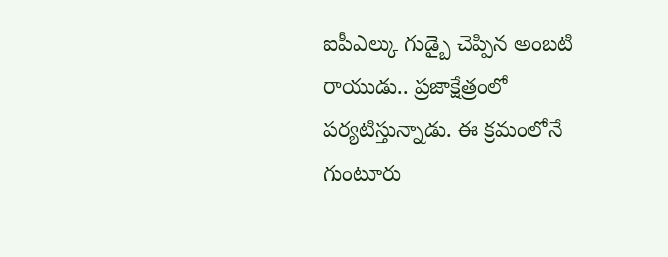ఐపీఎల్కు గుడ్బై చెప్పిన అంబటి రాయుడు.. ప్రజాక్షేత్రంలో పర్యటిస్తున్నాడు. ఈ క్రమంలోనే గుంటూరు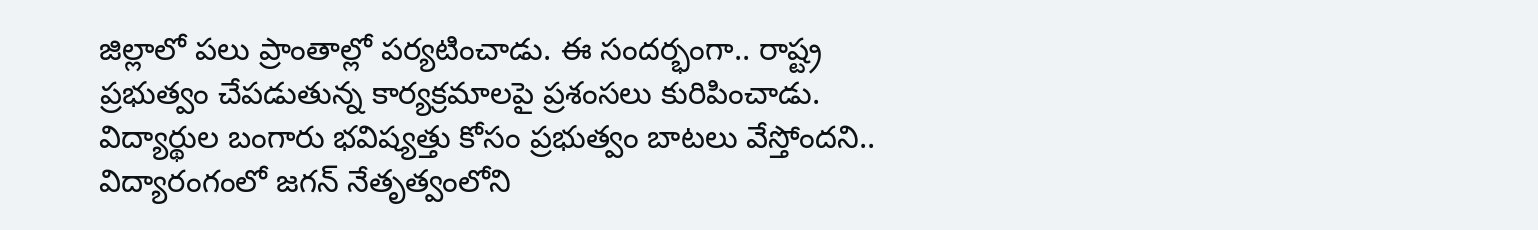జిల్లాలో పలు ప్రాంతాల్లో పర్యటించాడు. ఈ సందర్భంగా.. రాష్ట్ర ప్రభుత్వం చేపడుతున్న కార్యక్రమాలపై ప్రశంసలు కురిపించాడు. విద్యార్థుల బంగారు భవిష్యత్తు కోసం ప్రభుత్వం బాటలు వేస్తోందని.. విద్యారంగంలో జగన్ నేతృత్వంలోని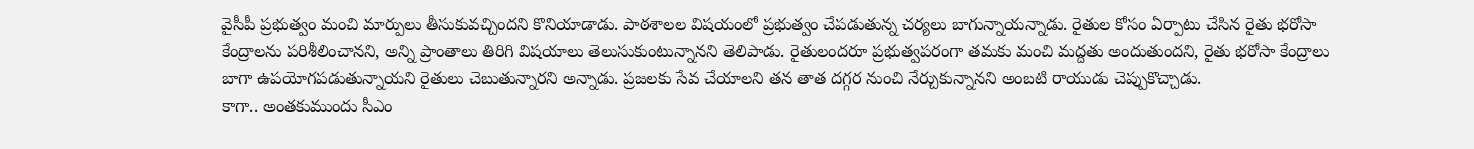వైసీపీ ప్రభుత్వం మంచి మార్పులు తీసుకువచ్చిందని కొనియాడాడు. పాఠశాలల విషయంలో ప్రభుత్వం చేపడుతున్న చర్యలు బాగున్నాయన్నాడు. రైతుల కోసం ఏర్పాటు చేసిన రైతు భరోసా కేంద్రాలను పరిశీలించానని, అన్ని ప్రాంతాలు తిరిగి విషయాలు తెలుసుకుంటున్నానని తెలిపాడు. రైతులందరూ ప్రభుత్వపరంగా తమకు మంచి మద్దతు అందుతుందని, రైతు భరోసా కేంద్రాలు బాగా ఉపయోగపడుతున్నాయని రైతులు చెబుతున్నారని అన్నాడు. ప్రజలకు సేవ చేయాలని తన తాత దగ్గర నుంచి నేర్చుకున్నానని అంబటి రాయుడు చెప్పుకొచ్చాడు.
కాగా.. అంతకుముందు సీఎం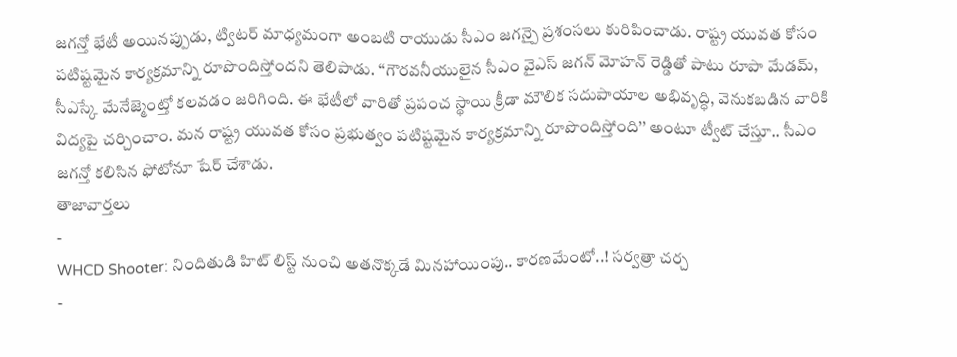జగన్తో భేటీ అయినప్పుడు, ట్విటర్ మాధ్యమంగా అంబటి రాయుడు సీఎం జగన్పై ప్రశంసలు కురిపించాడు. రాష్ట్ర యువత కోసం పటిష్టమైన కార్యక్రమాన్ని రూపొందిస్తోందని తెలిపాడు. ‘‘గౌరవనీయులైన సీఎం వైఎస్ జగన్ మోహన్ రెడ్డితో పాటు రూపా మేడమ్, సీఎస్కే మేనేజ్మెంట్తో కలవడం జరిగింది. ఈ భేటీలో వారితో ప్రపంచ స్థాయి క్రీడా మౌలిక సదుపాయాల అభివృద్ధి, వెనుకబడిన వారికి విద్యపై చర్చించాం. మన రాష్ట్ర యువత కోసం ప్రభుత్వం పటిష్టమైన కార్యక్రమాన్ని రూపొందిస్తోంది’’ అంటూ ట్వీట్ చేస్తూ.. సీఎం జగన్తో కలిసిన ఫోటోనూ షేర్ చేశాడు.
తాజావార్తలు
-
WHCD Shooter: నిందితుడి హిట్ లిస్ట్ నుంచి అతనొక్కడే మినహాయింపు.. కారణమేంటో..! సర్వత్రా చర్చ
-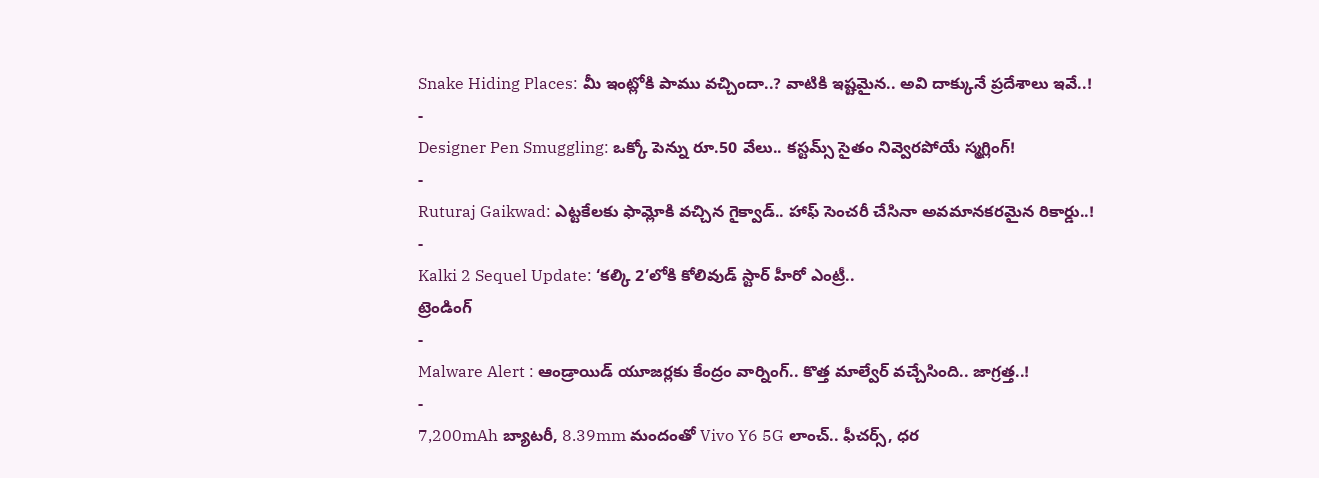Snake Hiding Places: మీ ఇంట్లోకి పాము వచ్చిందా..? వాటికి ఇష్టమైన.. అవి దాక్కునే ప్రదేశాలు ఇవే..!
-
Designer Pen Smuggling: ఒక్కో పెన్ను రూ.50 వేలు.. కస్టమ్స్ సైతం నివ్వెరపోయే స్మగ్లింగ్!
-
Ruturaj Gaikwad: ఎట్టకేలకు ఫామ్లోకి వచ్చిన గైక్వాడ్.. హాఫ్ సెంచరీ చేసినా అవమానకరమైన రికార్డు..!
-
Kalki 2 Sequel Update: ‘కల్కి 2’లోకి కోలివుడ్ స్టార్ హీరో ఎంట్రీ..
ట్రెండింగ్
-
Malware Alert : ఆండ్రాయిడ్ యూజర్లకు కేంద్రం వార్నింగ్.. కొత్త మాల్వేర్ వచ్చేసింది.. జాగ్రత్త..!
-
7,200mAh బ్యాటరీ, 8.39mm మందంతో Vivo Y6 5G లాంచ్.. ఫీచర్స్, ధర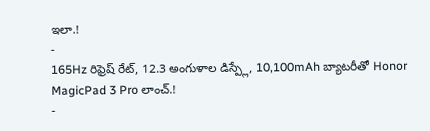ఇలా.!
-
165Hz రిఫ్రెష్ రేట్, 12.3 అంగుళాల డిస్ప్లే, 10,100mAh బ్యాటరీతో Honor MagicPad 3 Pro లాంచ్.!
-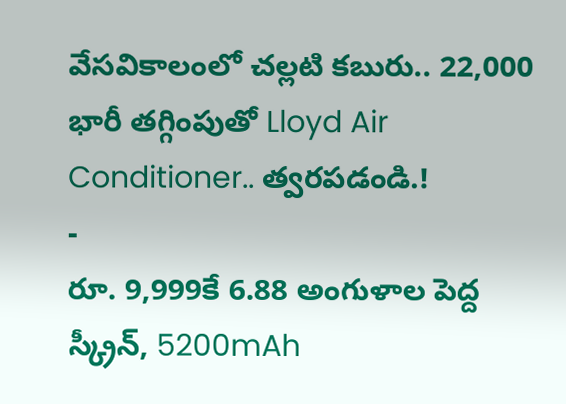వేసవికాలంలో చల్లటి కబురు.. 22,000 భారీ తగ్గింపుతో Lloyd Air Conditioner.. త్వరపడండి.!
-
రూ. 9,999కే 6.88 అంగుళాల పెద్ద స్క్రీన్, 5200mAh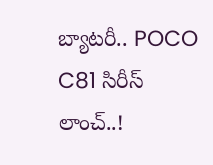బ్యాటరీ.. POCO C81 సిరీస్ లాంచ్..!